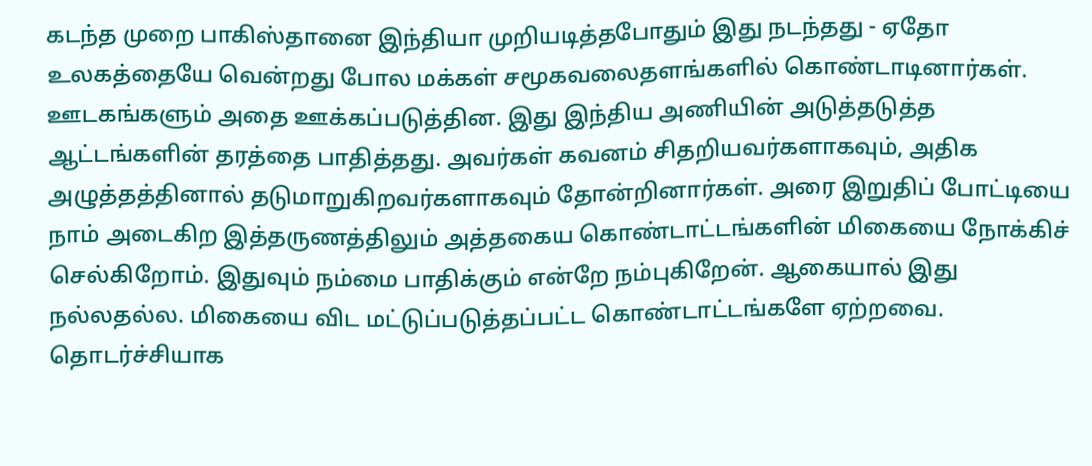கடந்த முறை பாகிஸ்தானை இந்தியா முறியடித்தபோதும் இது நடந்தது - ஏதோ உலகத்தையே வென்றது போல மக்கள் சமூகவலைதளங்களில் கொண்டாடினார்கள். ஊடகங்களும் அதை ஊக்கப்படுத்தின. இது இந்திய அணியின் அடுத்தடுத்த ஆட்டங்களின் தரத்தை பாதித்தது. அவர்கள் கவனம் சிதறியவர்களாகவும், அதிக அழுத்தத்தினால் தடுமாறுகிறவர்களாகவும் தோன்றினார்கள். அரை இறுதிப் போட்டியை நாம் அடைகிற இத்தருணத்திலும் அத்தகைய கொண்டாட்டங்களின் மிகையை நோக்கிச் செல்கிறோம். இதுவும் நம்மை பாதிக்கும் என்றே நம்புகிறேன். ஆகையால் இது நல்லதல்ல. மிகையை விட மட்டுப்படுத்தப்பட்ட கொண்டாட்டங்களே ஏற்றவை. தொடர்ச்சியாக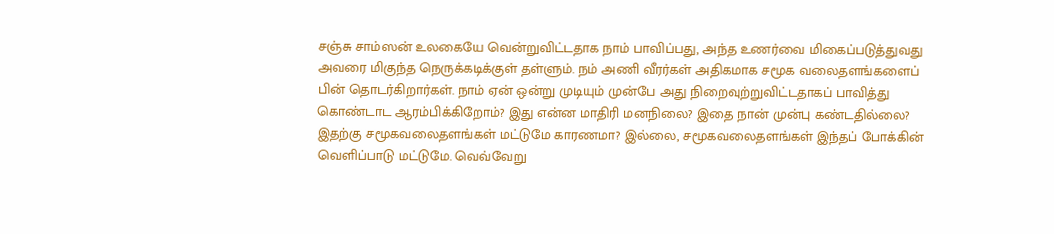சஞ்சு சாம்ஸன் உலகையே வென்றுவிட்டதாக நாம் பாவிப்பது, அந்த உணர்வை மிகைப்படுத்துவது அவரை மிகுந்த நெருக்கடிக்குள் தள்ளும். நம் அணி வீரர்கள் அதிகமாக சமூக வலைதளங்களைப் பின் தொடர்கிறார்கள். நாம் ஏன் ஒன்று முடியும் முன்பே அது நிறைவுற்றுவிட்டதாகப் பாவித்து கொண்டாட ஆரம்பிக்கிறோம்? இது என்ன மாதிரி மனநிலை? இதை நான் முன்பு கண்டதில்லை? இதற்கு சமூகவலைதளங்கள் மட்டுமே காரணமா? இல்லை, சமூகவலைதளங்கள் இந்தப் போக்கின் வெளிப்பாடு மட்டுமே. வெவ்வேறு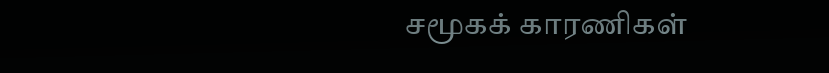சமூகக் காரணிகள்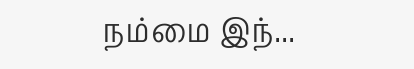நம்மை இந்...